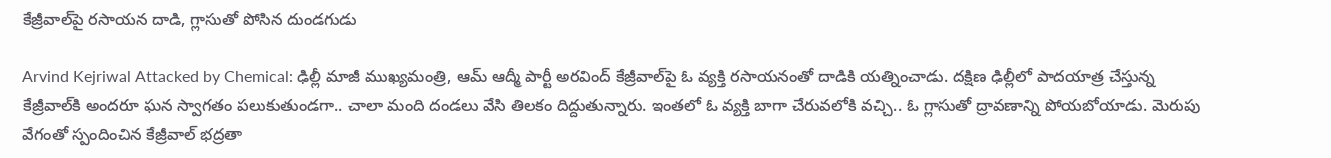కేజ్రీవాల్‌పై రసాయన దాడి, గ్లాసుతో పోసిన దుండగుడు

Arvind Kejriwal Attacked by Chemical: ఢిల్లీ మాజీ ముఖ్యమంత్రి, ఆమ్‌ ఆద్మీ పార్టీ అరవింద్‌ కేజ్రీవాల్‌పై ఓ వ్యక్తి రసాయనంతో దాడికి యత్నించాడు. దక్షిణ ఢిల్లీలో పాదయాత్ర చేస్తున్న కేజ్రీవాల్‌కి అందరూ ఘన స్వాగతం పలుకుతుండగా.. చాలా మంది దండలు వేసి తిలకం దిద్దుతున్నారు. ఇంతలో ఓ వ్యక్తి బాగా చేరువలోకి వచ్చి.. ఓ గ్లాసుతో ద్రావణాన్ని పోయబోయాడు. మెరుపు వేగంతో స్పందించిన కేజ్రీవాల్ భద్రతా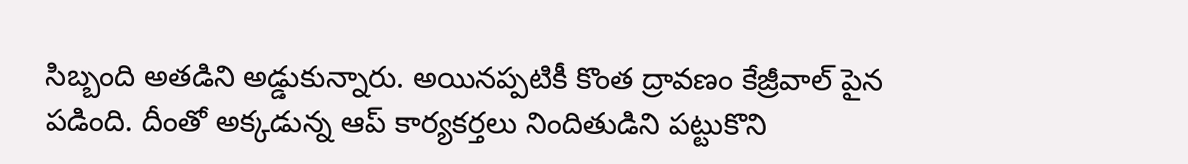సిబ్బంది అతడిని అడ్డుకున్నారు. అయినప్పటికీ కొంత ద్రావణం కేజ్రీవాల్‌ పైన పడింది. దీంతో అక్కడున్న ఆప్‌ కార్యకర్తలు నిందితుడిని పట్టుకొని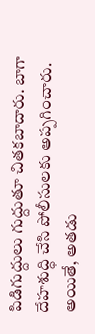పిడిగుద్దులు గుద్దుతూ చితకబాదారు. బాగా దేహశుద్ధి చేసి పోలీసులకు అప్పగించారు. అయితే, అతడు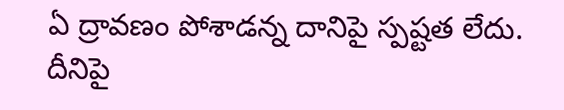ఏ ద్రావణం పోశాడన్న దానిపై స్పష్టత లేదు. దీనిపై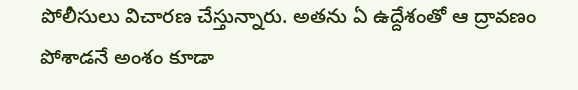పోలీసులు విచారణ చేస్తున్నారు. అతను ఏ ఉద్దేశంతో ఆ ద్రావణం పోశాడనే అంశం కూడా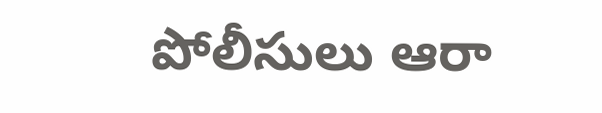పోలీసులు ఆరా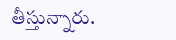తీస్తున్నారు.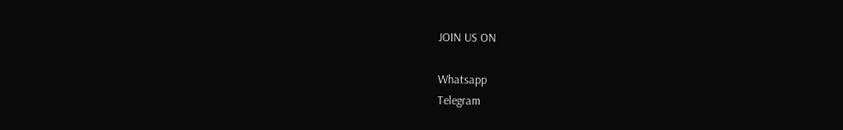JOIN US ON

Whatsapp
Telegram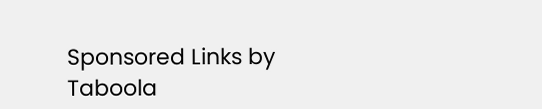Sponsored Links by Taboola